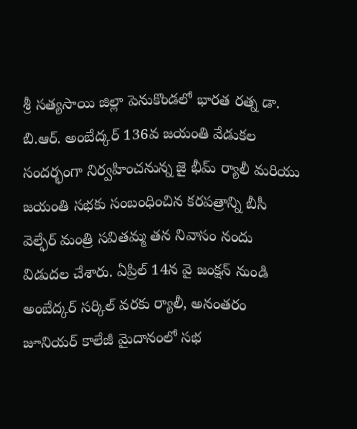శ్రీ సత్యసాయి జిల్లా పెనుకొండలో భారత రత్న డా. బి.ఆర్. అంబేద్కర్ 136వ జయంతి వేడుకల సందర్భంగా నిర్వహించనున్న జై భీమ్ ర్యాలీ మరియు జయంతి సభకు సంబంధించిన కరపత్రాన్ని బీసీ వెల్ఫేర్ మంత్రి సవితమ్మ తన నివాసం నందు విడుదల చేశారు. ఏప్రిల్ 14న వై జంక్షన్ నుండి అంబేద్కర్ సర్కిల్ వరకు ర్యాలీ, అనంతరం జూనియర్ కాలేజీ మైదానంలో సభ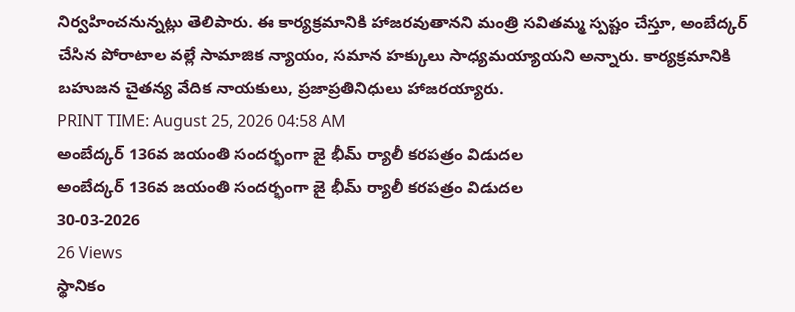నిర్వహించనున్నట్లు తెలిపారు. ఈ కార్యక్రమానికి హాజరవుతానని మంత్రి సవితమ్మ స్పష్టం చేస్తూ, అంబేద్కర్ చేసిన పోరాటాల వల్లే సామాజిక న్యాయం, సమాన హక్కులు సాధ్యమయ్యాయని అన్నారు. కార్యక్రమానికి బహుజన చైతన్య వేదిక నాయకులు, ప్రజాప్రతినిధులు హాజరయ్యారు.
PRINT TIME: August 25, 2026 04:58 AM
అంబేద్కర్ 136వ జయంతి సందర్భంగా జై భీమ్ ర్యాలీ కరపత్రం విడుదల
అంబేద్కర్ 136వ జయంతి సందర్భంగా జై భీమ్ ర్యాలీ కరపత్రం విడుదల
30-03-2026
26 Views
స్థానికం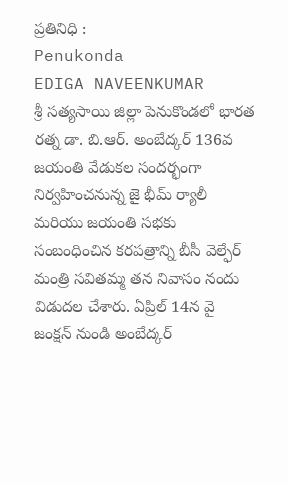ప్రతినిధి :
Penukonda
EDIGA NAVEENKUMAR
శ్రీ సత్యసాయి జిల్లా పెనుకొండలో భారత రత్న డా. బి.ఆర్. అంబేద్కర్ 136వ జయంతి వేడుకల సందర్భంగా నిర్వహించనున్న జై భీమ్ ర్యాలీ మరియు జయంతి సభకు సంబంధించిన కరపత్రాన్ని బీసీ వెల్ఫేర్ మంత్రి సవితమ్మ తన నివాసం నందు విడుదల చేశారు. ఏప్రిల్ 14న వై జంక్షన్ నుండి అంబేద్కర్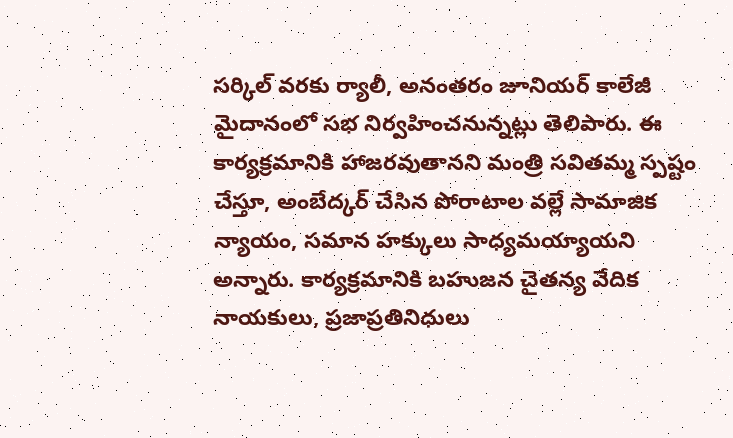సర్కిల్ వరకు ర్యాలీ, అనంతరం జూనియర్ కాలేజీ మైదానంలో సభ నిర్వహించనున్నట్లు తెలిపారు. ఈ కార్యక్రమానికి హాజరవుతానని మంత్రి సవితమ్మ స్పష్టం చేస్తూ, అంబేద్కర్ చేసిన పోరాటాల వల్లే సామాజిక న్యాయం, సమాన హక్కులు సాధ్యమయ్యాయని అన్నారు. కార్యక్రమానికి బహుజన చైతన్య వేదిక నాయకులు, ప్రజాప్రతినిధులు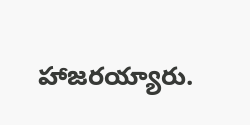హాజరయ్యారు.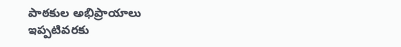పాఠకుల అభిప్రాయాలు
ఇప్పటివరకు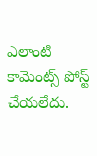ఎలాంటి కామెంట్స్ పోస్ట్ చేయలేదు.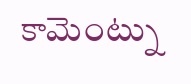కామెంట్ను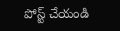పోస్ట్ చేయండి